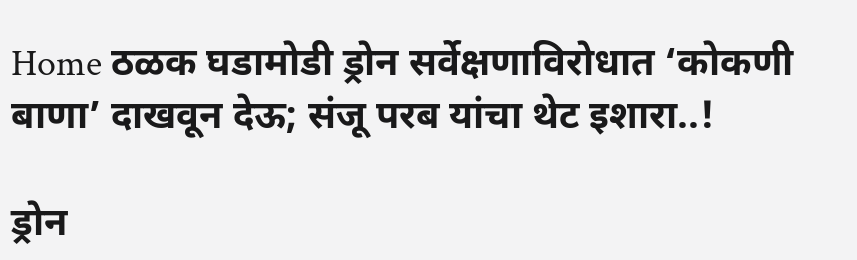Home ठळक घडामोडी ड्रोन सर्वेक्षणाविरोधात ‘कोकणी बाणा’ दाखवून देऊ; संजू परब यांचा थेट इशारा..!

ड्रोन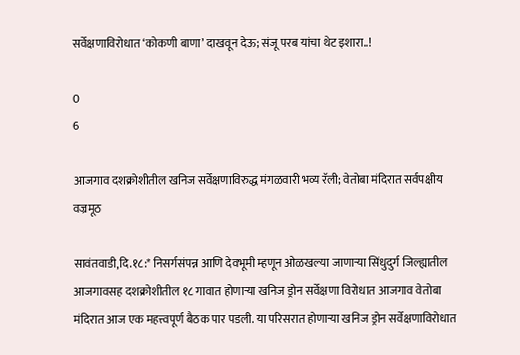सर्वेक्षणाविरोधात ‘कोकणी बाणा’ दाखवून देऊ; संजू परब यांचा थेट इशारा..!

0
6

आजगाव दशक्रोशीतील खनिज सर्वेक्षणाविरुद्ध मंगळवारी भव्य रॅली; वेतोबा मंदिरात सर्वपक्षीय वज्रमूठ

सावंतवाडी,दि.१८:* निसर्गसंपन्न आणि देवभूमी म्हणून ओळखल्या जाणाऱ्या सिंधुदुर्ग जिल्ह्यातील आजगावसह दशक्रोशीतील १८ गावात होणाऱ्या खनिज ड्रोन सर्वेक्षणा विरोधात आजगाव वेतोबा मंदिरात आज एक महत्त्वपूर्ण बैठक पार पडली. या परिसरात होणाऱ्या खनिज ड्रोन सर्वेक्षणाविरोधात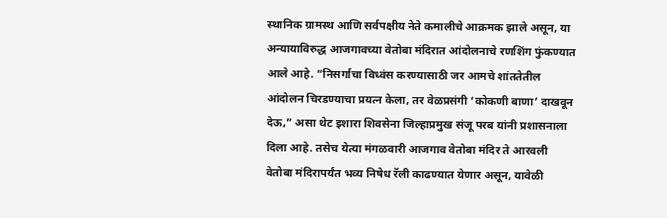स्थानिक ग्रामस्थ आणि सर्वपक्षीय नेते कमालीचे आक्रमक झाले असून, या अन्यायाविरुद्ध आजगावच्या वेतोबा मंदिरात आंदोलनाचे रणशिंग फुंकण्यात आले आहे. “निसर्गाचा विध्वंस करण्यासाठी जर आमचे शांततेतील आंदोलन चिरडण्याचा प्रयत्न केला, तर वेळप्रसंगी ‘कोकणी बाणा’ दाखवून देऊ,” असा थेट इशारा शिवसेना जिल्हाप्रमुख संजू परब यांनी प्रशासनाला दिला आहे. तसेच येत्या मंगळवारी आजगाव वेतोबा मंदिर ते आरवली वेतोबा मंदिरापर्यंत भव्य निषेध रॅली काढण्यात येणार असून, यावेळी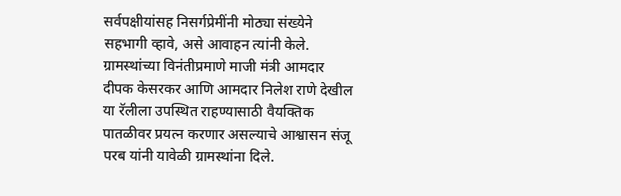सर्वपक्षीयांसह निसर्गप्रेमींनी मोठ्या संख्येने सहभागी व्हावे, असे आवाहन त्यांनी केले. ग्रामस्थांच्या विनंतीप्रमाणे माजी मंत्री आमदार दीपक केसरकर आणि आमदार निलेश राणे देखील या रॅलीला उपस्थित राहण्यासाठी वैयक्तिक पातळीवर प्रयत्न करणार असल्याचे आश्वासन संजू परब यांनी यावेळी ग्रामस्थांना दिले.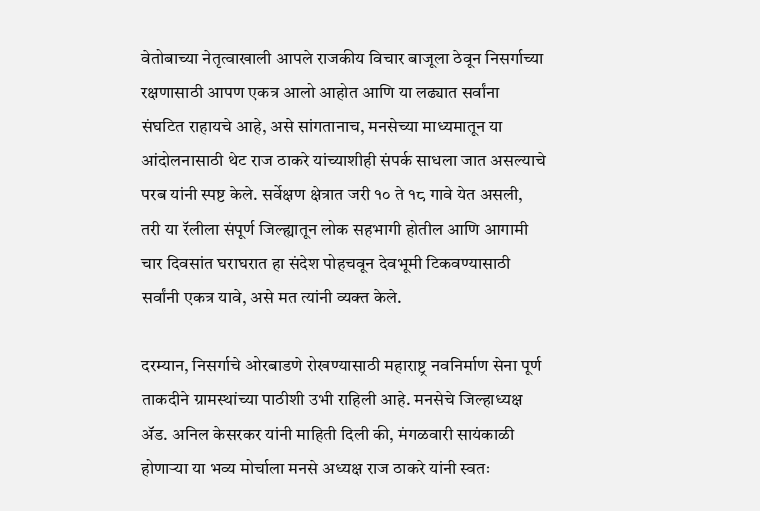वेतोबाच्या नेतृत्वाखाली आपले राजकीय विचार बाजूला ठेवून निसर्गाच्या रक्षणासाठी आपण एकत्र आलो आहोत आणि या लढ्यात सर्वांना संघटित राहायचे आहे, असे सांगतानाच, मनसेच्या माध्यमातून या आंदोलनासाठी थेट राज ठाकरे यांच्याशीही संपर्क साधला जात असल्याचे परब यांनी स्पष्ट केले. सर्वेक्षण क्षेत्रात जरी १० ते १८ गावे येत असली, तरी या रॅलीला संपूर्ण जिल्ह्यातून लोक सहभागी होतील आणि आगामी चार दिवसांत घराघरात हा संदेश पोहचवून देवभूमी टिकवण्यासाठी सर्वांनी एकत्र यावे, असे मत त्यांनी व्यक्त केले.

दरम्यान, निसर्गाचे ओरबाडणे रोखण्यासाठी महाराष्ट्र नवनिर्माण सेना पूर्ण ताकदीने ग्रामस्थांच्या पाठीशी उभी राहिली आहे. मनसेचे जिल्हाध्यक्ष ॲड. अनिल केसरकर यांनी माहिती दिली की, मंगळवारी सायंकाळी होणाऱ्या या भव्य मोर्चाला मनसे अध्यक्ष राज ठाकरे यांनी स्वतः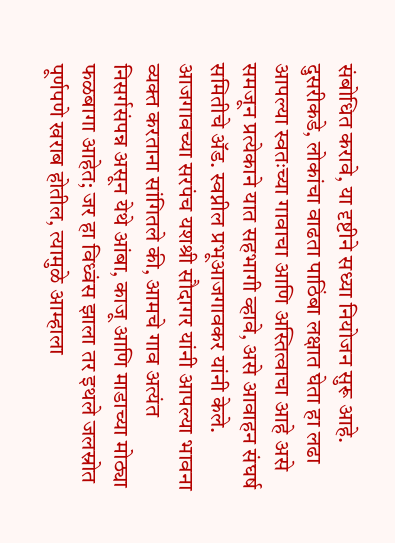संबोधित करावे, या दृष्टीने सध्या नियोजन सुरू आहे. दुसरीकडे, लोकांचा वाढता पाठिंबा लक्षात घेता हा लढा आपल्या स्वतःच्या गावाचा आणि अस्तित्वाचा आहे असे समजून प्रत्येकाने यात सहभागी व्हावे, असे आवाहन संघर्ष समितीचे ॲड. स्वप्नील प्रभूआजगावकर यांनी केले. आजगावच्या सरपंच यशश्री सौदागर यांनी आपल्या भावना व्यक्त करताना सांगितले की, आमचे गाव अत्यंत निसर्गसंपन्न असून येथे आंबा, काजू आणि माडाच्या मोठ्या फळबागा आहेत; जर हा विध्वंस झाला तर इथले जलस्रोत पूर्णपणे खराब होतील, त्यामुळे आम्हाला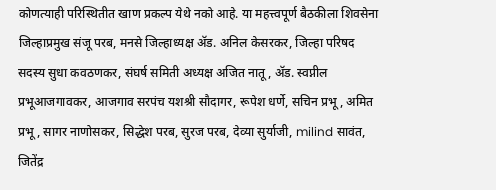कोणत्याही परिस्थितीत खाण प्रकल्प येथे नको आहे. या महत्त्वपूर्ण बैठकीला शिवसेना जिल्हाप्रमुख संजू परब, मनसे जिल्हाध्यक्ष ॲड. अनिल केसरकर, जिल्हा परिषद सदस्य सुधा कवठणकर, संघर्ष समिती अध्यक्ष अजित नातू, ॲड. स्वप्नील प्रभूआजगावकर, आजगाव सरपंच यशश्री सौदागर, रूपेश धर्णे, सचिन प्रभू, अमित प्रभू, सागर नाणोसकर, सिद्धेश परब, सुरज परब, देव्या सुर्याजी, milind सावंत, जितेंद्र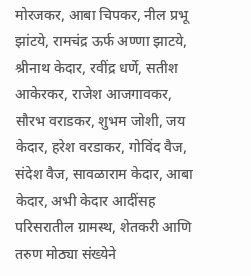मोरजकर, आबा चिपकर, नील प्रभू झांटये, रामचंद्र ऊर्फ अण्णा झाटये, श्रीनाथ केदार, रवींद्र धर्णे, सतीश आकेरकर, राजेश आजगावकर, सौरभ वराडकर, शुभम जोशी, जय केदार, हरेश वरडाकर, गोविंद वैज, संदेश वैज, सावळाराम केदार, आबा केदार, अभी केदार आदींसह परिसरातील ग्रामस्थ, शेतकरी आणि तरुण मोठ्या संख्येने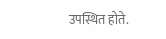उपस्थित होते.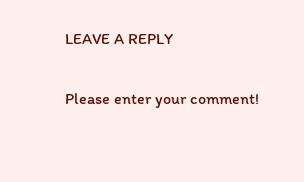LEAVE A REPLY

Please enter your comment!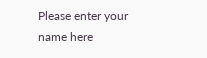Please enter your name here